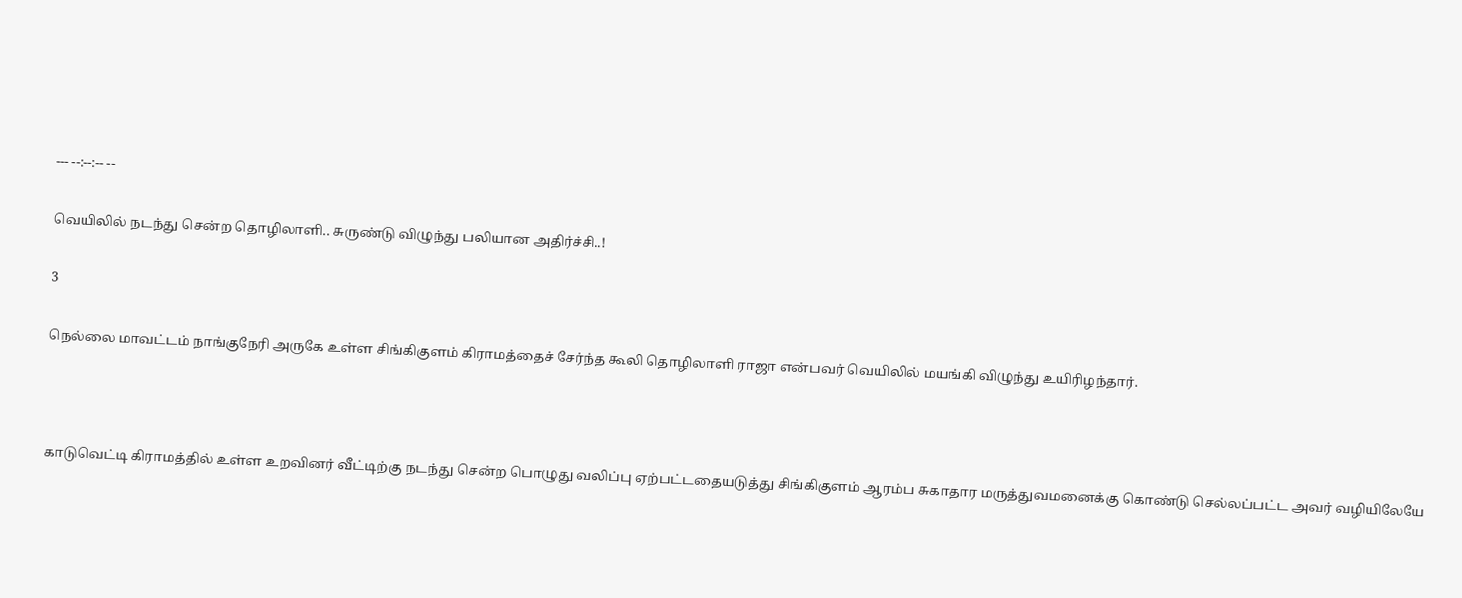--- --:--:-- --

வெயிலில் நடந்து சென்ற தொழிலாளி.. சுருண்டு விழுந்து பலியான அதிர்ச்சி..!

3

நெல்லை மாவட்டம் நாங்குநேரி அருகே உள்ள சிங்கிகுளம் கிராமத்தைச் சேர்ந்த கூலி தொழிலாளி ராஜா என்பவர் வெயிலில் மயங்கி விழுந்து உயிரிழந்தார்.



காடுவெட்டி கிராமத்தில் உள்ள உறவினர் வீட்டிற்கு நடந்து சென்ற பொழுது வலிப்பு ஏற்பட்டதையடுத்து சிங்கிகுளம் ஆரம்ப சுகாதார மருத்துவமனைக்கு கொண்டு செல்லப்பட்ட அவர் வழியிலேயே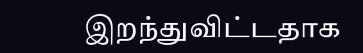இறந்துவிட்டதாக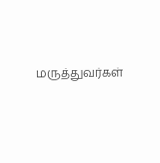மருத்துவர்கள்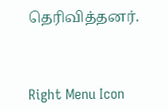தெரிவித்தனர்.



Right Menu Icon